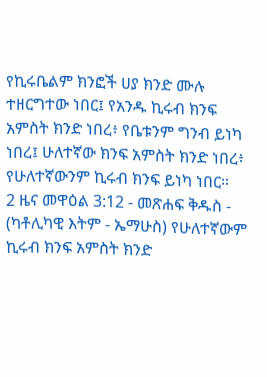የኪሩቤልም ክንፎች ሀያ ክንድ ሙሉ ተዘርግተው ነበር፤ የአንዱ ኪሩብ ክንፍ አምስት ክንድ ነበረ፥ የቤቱንም ግንብ ይነካ ነበረ፤ ሁለተኛው ክንፍ አምስት ክንድ ነበረ፥ የሁለተኛውንም ኪሩብ ክንፍ ይነካ ነበር።
2 ዜና መዋዕል 3:12 - መጽሐፍ ቅዱስ - (ካቶሊካዊ እትም - ኤማሁስ) የሁለተኛውም ኪሩብ ክንፍ አምስት ክንድ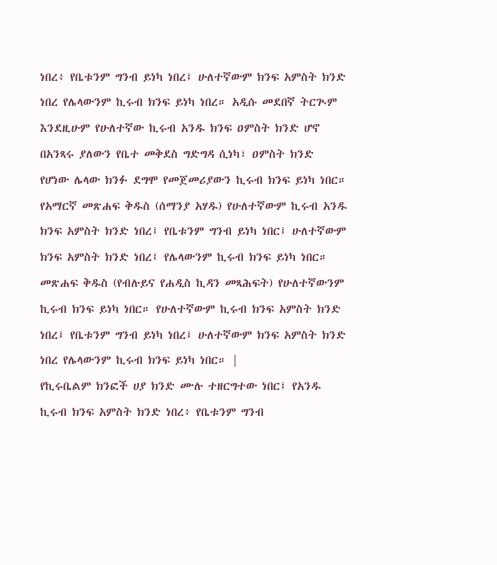ነበረ፥ የቤቱንም ግንብ ይነካ ነበረ፤ ሁለተኛውም ክንፍ አምስት ክንድ ነበረ የሌላውንም ኪሩብ ክንፍ ይነካ ነበረ። አዲሱ መደበኛ ትርጒም እንደዚሁም የሁለተኛው ኪሩብ አንዱ ክንፍ ዐምስት ክንድ ሆኖ በአንጻሩ ያለውን የቤተ መቅደስ ግድግዳ ሲነካ፣ ዐምስት ክንድ የሆነው ሌላው ክንፉ ደግሞ የመጀመሪያውን ኪሩብ ክንፍ ይነካ ነበር። የአማርኛ መጽሐፍ ቅዱስ (ሰማንያ አሃዱ) የሁለተኛውም ኪሩብ አንዱ ክንፍ አምስት ክንድ ነበረ፤ የቤቱንም ግንብ ይነካ ነበር፤ ሁለተኛውም ክንፍ አምስት ክንድ ነበረ፤ የሌላውንም ኪሩብ ክንፍ ይነካ ነበር። መጽሐፍ ቅዱስ (የብሉይና የሐዲስ ኪዳን መጻሕፍት) የሁለተኛውንም ኪሩብ ክንፍ ይነካ ነበር። የሁለተኛውም ኪሩብ ክንፍ አምስት ክንድ ነበረ፤ የቤቱንም ግንብ ይነካ ነበረ፤ ሁለተኛውም ክንፍ አምስት ክንድ ነበረ የሌላውንም ኪሩብ ክንፍ ይነካ ነበር። |
የኪሩቤልም ክንፎች ሀያ ክንድ ሙሉ ተዘርግተው ነበር፤ የአንዱ ኪሩብ ክንፍ አምስት ክንድ ነበረ፥ የቤቱንም ግንብ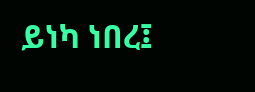ይነካ ነበረ፤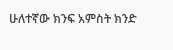ሁለተኛው ክንፍ አምስት ክንድ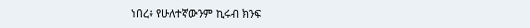ነበረ፥ የሁለተኛውንም ኪሩብ ክንፍ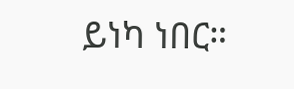ይነካ ነበር።